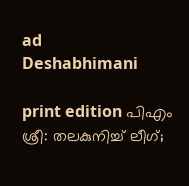ad
Deshabhimani

print edition പിഎം ശ്രീ: തലകുനിച്ച്‌ ലീഗ്‌;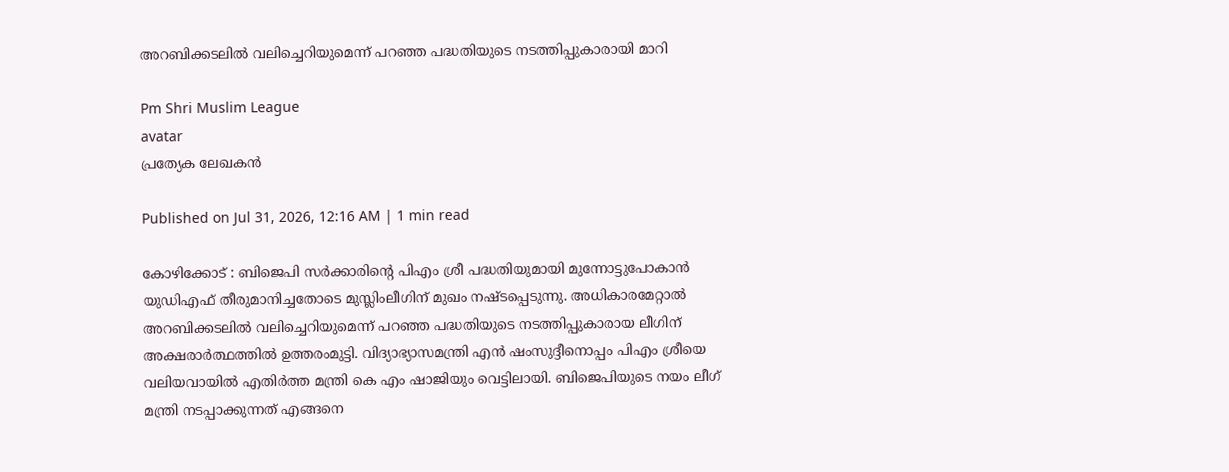അറബിക്കടലിൽ വലിച്ചെറിയുമെന്ന്‌ പറഞ്ഞ പദ്ധതിയുടെ നടത്തിപ്പുകാരായി മാറി

Pm Shri Muslim League
avatar
പ്രത്യേക ലേഖകൻ

Published on Jul 31, 2026, 12:16 AM | 1 min read

കോഴിക്കോട്‌ : ബിജെപി സർക്കാരിന്റെ പിഎം ശ്രീ പദ്ധതിയുമായി മുന്നോട്ടുപോകാൻ യുഡിഎഫ്‌ തീരുമാനിച്ചതോടെ മുസ്ലിംലീഗിന്‌ മുഖം നഷ്ടപ്പെടുന്നു. അധികാരമേറ്റാൽ അറബിക്കടലിൽ വലിച്ചെറിയുമെന്ന്‌ പറഞ്ഞ പദ്ധതിയുടെ നടത്തിപ്പുകാരായ ലീഗിന്‌ അക്ഷരാർത്ഥത്തിൽ ഉത്തരംമുട്ടി. വിദ്യാഭ്യാസമന്ത്രി എൻ ഷംസുദ്ദീനൊപ്പം പിഎം ശ്രീയെ വലിയവായിൽ എതിർത്ത മന്ത്രി കെ എം ഷാജിയും വെട്ടിലായി. ബിജെപിയുടെ നയം ലീഗ്‌ മന്ത്രി നടപ്പാക്കുന്നത്‌ എങ്ങനെ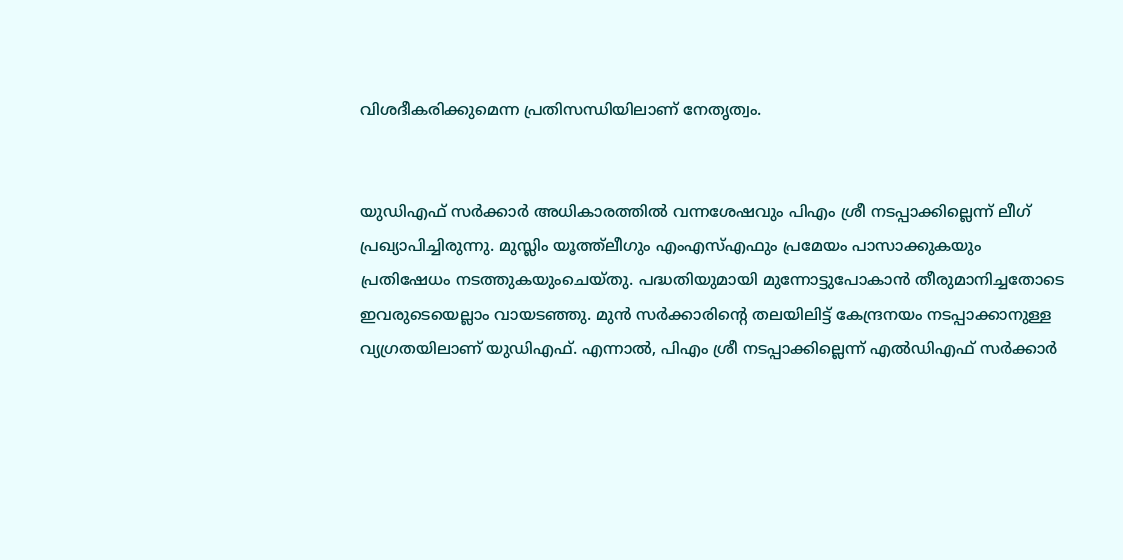വിശദീകരിക്കുമെന്ന പ്രതിസന്ധിയിലാണ്‌ നേതൃത്വം.


യുഡിഎഫ്‌ സർക്കാർ അധികാരത്തിൽ വന്നശേഷവും പിഎം ശ്രീ നടപ്പാക്കില്ലെന്ന്‌ ലീഗ്‌ പ്രഖ്യാപിച്ചിരുന്നു. മുസ്ലിം യൂത്ത്‌ലീഗും എംഎസ്‌എഫും പ്രമേയം പാസാക്കുകയും പ്രതിഷേധം നടത്തുകയുംചെയ്തു. പദ്ധതിയുമായി മുന്നോട്ടുപോകാൻ തീരുമാനിച്ചതോടെ ഇവരുടെയെല്ലാം വായടഞ്ഞു. മുൻ സർക്കാരിന്റെ തലയിലിട്ട്‌ കേന്ദ്രനയം നടപ്പാക്കാനുള്ള വ്യഗ്രതയിലാണ്‌ യുഡിഎഫ്‌. എന്നാൽ, പിഎം ശ്രീ നടപ്പാക്കില്ലെന്ന്‌ എൽഡിഎഫ്‌ സർക്കാർ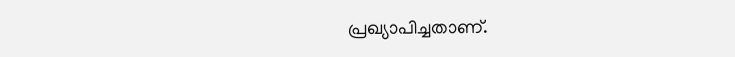പ്രഖ്യാപിച്ചതാണ്‌.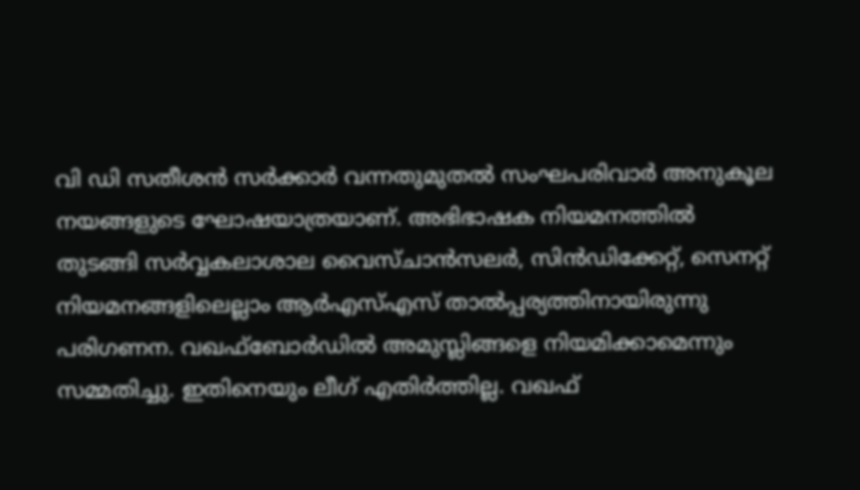വി ഡി സതീശൻ സർക്കാർ വന്നതുമുതൽ സംഘപരിവാർ അനുകൂല നയങ്ങളുടെ ഘോഷയാത്രയാണ്‌. അഭിഭാഷക നിയമനത്തിൽ തുടങ്ങി സർവ്വകലാശാല വൈസ്‌ചാൻസലർ, സിൻഡിക്കേറ്റ്‌, സെനറ്റ്‌ നിയമനങ്ങളിലെല്ലാം ആർഎസ്‌എസ്‌ താൽപ്പര്യത്തിനായിരുന്നു പരിഗണന. വഖഫ്‌ബോർഡിൽ അമുസ്ലിങ്ങളെ നിയമിക്കാമെന്നും സമ്മതിച്ചു. ഇതിനെയും ലീഗ്‌ എതിർത്തില്ല. വഖഫ്‌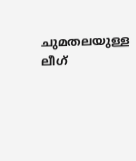ചുമതലയുള്ള ലീഗ്‌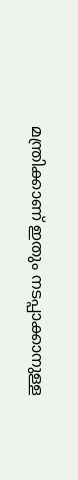മന്ത്രിക്കാണ്‌ ഇതും നടപ്പാക്കാനുള്ള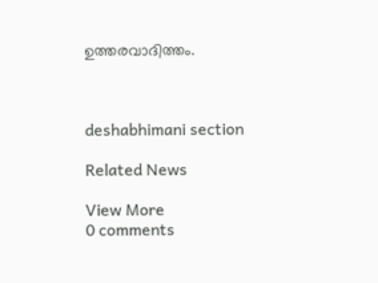ഉത്തരവാദിത്തം.



deshabhimani section

Related News

View More
0 comments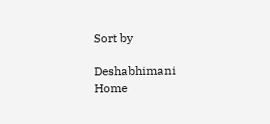Sort by

Deshabhimani
Home